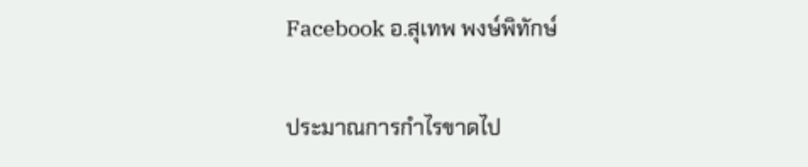Facebook อ.สุเทพ พงษ์พิทักษ์

ประมาณการกำไรขาดไป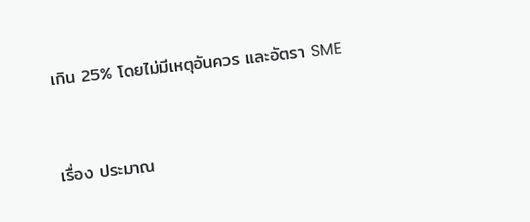เกิน 25% โดยไม่มีเหตุอันควร และอัตรา SME


เรื่อง ประมาณ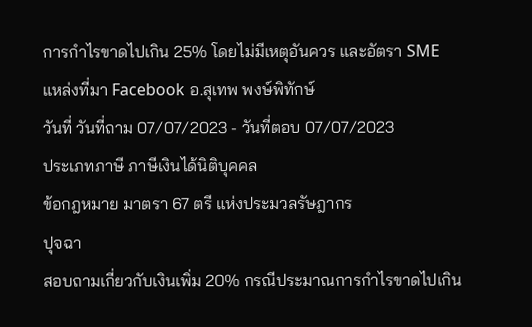การกำไรขาดไปเกิน 25% โดยไม่มีเหตุอันควร และอัตรา SME
แหล่งที่มา Facebook อ.สุเทพ พงษ์พิทักษ์
วันที่ วันที่ถาม 07/07/2023 - วันที่ตอบ 07/07/2023
ประเภทภาษี ภาษีเงินได้นิติบุคคล
ข้อกฎหมาย มาตรา 67 ตรี แห่งประมวลรัษฎากร
ปุจฉา
สอบถามเกี่ยวกับเงินเพิ่ม 20% กรณีประมาณการกำไรขาดไปเกิน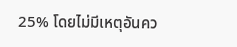25% โดยไม่มีเหตุอันคว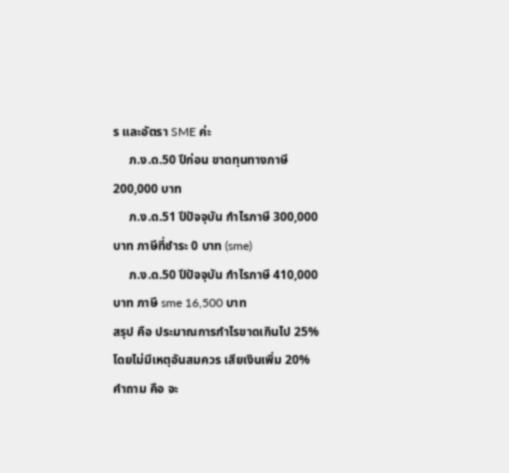ร และอัตรา SME ค่ะ
     ภ.ง.ด.50 ปีก่อน ขาดทุนทางภาษี 200,000 บาท
     ภ.ง.ด.51 ปีปัจจุบัน กำไรภาษี 300,000 บาท ภาษีที่ชำระ 0 บาท (sme)
     ภ.ง.ด.50 ปีปัจจุบัน กำไรภาษี 410,000 บาท ภาษี sme 16,500 บาท
สรุป คือ ประมาณการกำไรขาดเกินไป 25% โดยไม่มีเหตุอันสมควร เสียเงินเพิ่ม 20%
คำถาม คือ จะ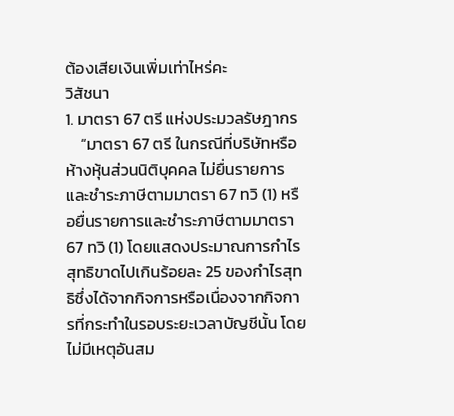ต้องเสียเงินเพิ่มเท่าไหร่คะ
วิสัชนา
1. มาตรา 67 ตรี แห่งประมวลรัษฎากร
    “มาตรา 67 ตรี ในกรณีที่บริษัทหรือห้างหุ้นส่วนนิติบุคคล ไม่ยื่นรายการและชำระภาษีตามมาตรา 67 ทวิ (1) หรือยื่นรายการและชำระภาษีตามมาตรา 67 ทวิ (1) โดยแสดงประมาณการกำไรสุทธิขาดไปเกินร้อยละ 25 ของกำไรสุทธิซึ่งได้จากกิจการหรือเนื่องจากกิจการที่กระทำในรอบระยะเวลาบัญชีนั้น โดยไม่มีเหตุอันสม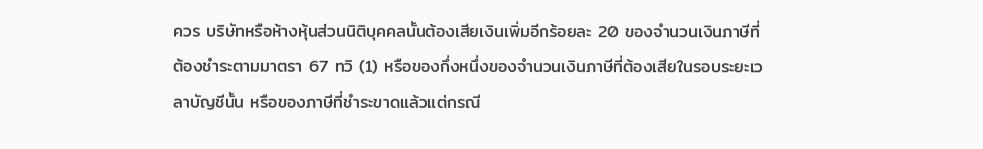ควร บริษัทหรือห้างหุ้นส่วนนิติบุคคลนั้นต้องเสียเงินเพิ่มอีกร้อยละ 20 ของจำนวนเงินภาษีที่ต้องชำระตามมาตรา 67 ทวิ (1) หรือของกึ่งหนึ่งของจำนวนเงินภาษีที่ต้องเสียในรอบระยะเวลาบัญชีนั้น หรือของภาษีที่ชำระขาดแล้วแต่กรณี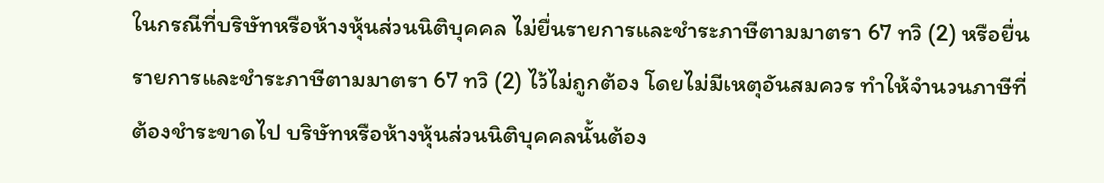ในกรณีที่บริษัทหรือห้างหุ้นส่วนนิติบุคคล ไม่ยื่นรายการและชำระภาษีตามมาตรา 67 ทวิ (2) หรือยื่นรายการและชำระภาษีตามมาตรา 67 ทวิ (2) ไว้ไม่ถูกต้อง โดยไม่มีเหตุอันสมควร ทำให้จำนวนภาษีที่ต้องชำระขาดไป บริษัทหรือห้างหุ้นส่วนนิติบุคคลนั้นต้อง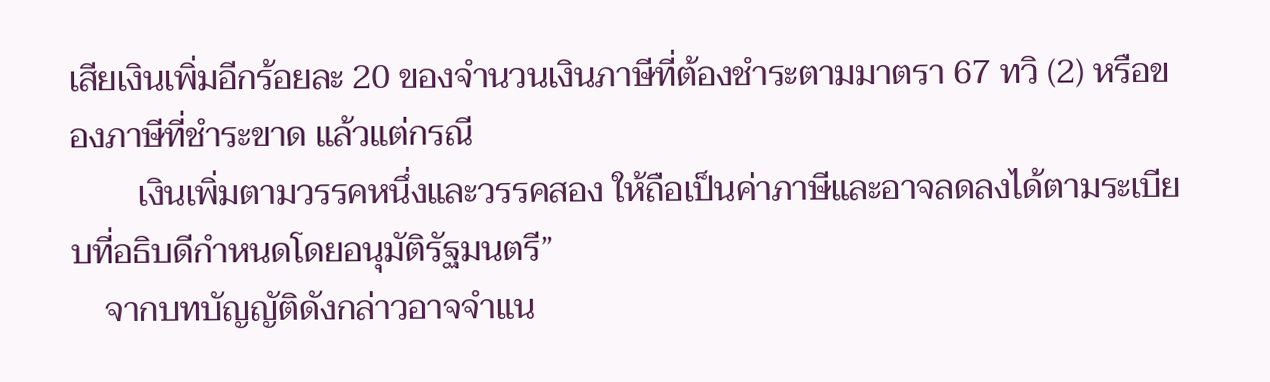เสียเงินเพิ่มอีกร้อยละ 20 ของจำนวนเงินภาษีที่ต้องชำระตามมาตรา 67 ทวิ (2) หรือของภาษีที่ชำระขาด แล้วแต่กรณี
        เงินเพิ่มตามวรรคหนึ่งและวรรคสอง ให้ถือเป็นค่าภาษีและอาจลดลงได้ตามระเบียบที่อธิบดีกำหนดโดยอนุมัติรัฐมนตรี”
    จากบทบัญญัติดังกล่าวอาจจำแน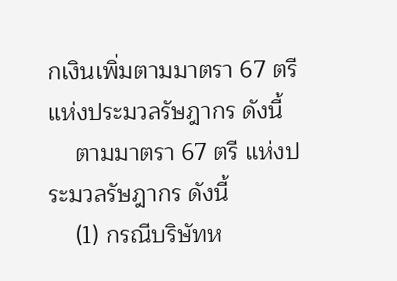กเงินเพิ่มตามมาตรา 67 ตรี แห่งประมวลรัษฎากร ดังนี้
    ตามมาตรา 67 ตรี แห่งประมวลรัษฎากร ดังนี้
    (1) กรณีบริษัทห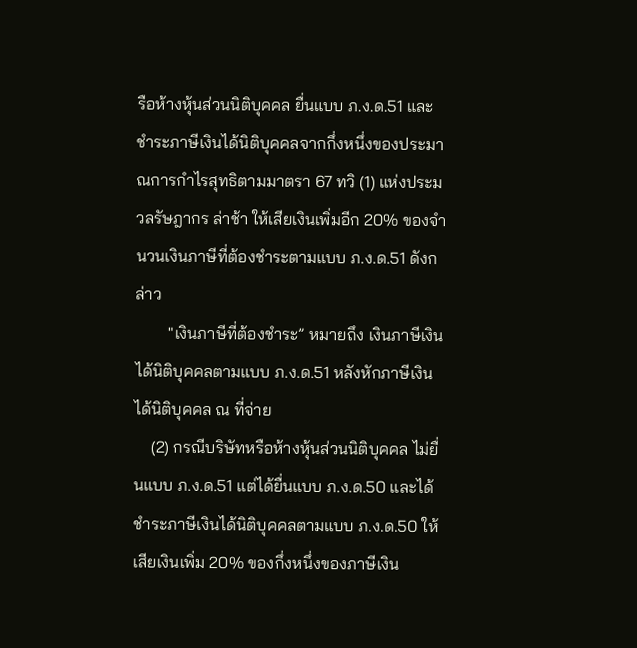รือห้างหุ้นส่วนนิติบุคคล ยื่นแบบ ภ.ง.ด.51 และชำระภาษีเงินได้นิติบุคคลจากกึ่งหนึ่งของประมาณการกำไรสุทธิตามมาตรา 67 ทวิ (1) แห่งประมวลรัษฎากร ล่าช้า ให้เสียเงินเพิ่มอีก 20% ของจำนวนเงินภาษีที่ต้องชำระตามแบบ ภ.ง.ด.51 ดังกล่าว
        "เงินภาษีที่ต้องชำระ” หมายถึง เงินภาษีเงินได้นิติบุคคลตามแบบ ภ.ง.ด.51 หลังหักภาษีเงินได้นิติบุคคล ณ ที่จ่าย
    (2) กรณีบริษัทหรือห้างหุ้นส่วนนิติบุคคล ไม่ยื่นแบบ ภ.ง.ด.51 แต่ได้ยื่นแบบ ภ.ง.ด.50 และได้ชำระภาษีเงินได้นิติบุคคลตามแบบ ภ.ง.ด.50 ให้เสียเงินเพิ่ม 20% ของกึ่งหนึ่งของภาษีเงิน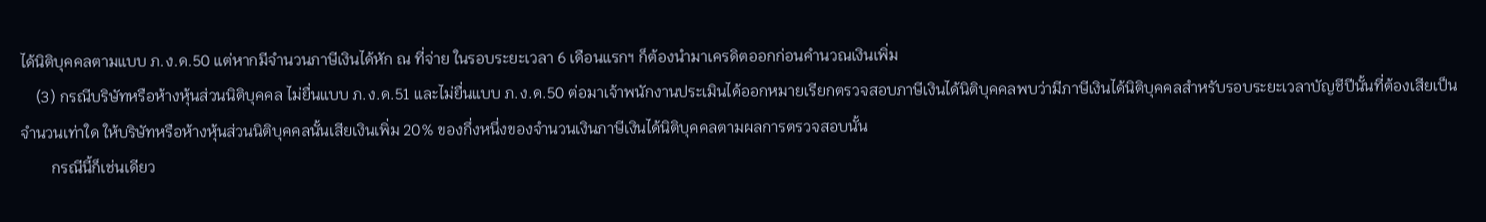ได้นิติบุคคลตามแบบ ภ.ง.ด.50 แต่หากมีจำนวนภาษีเงินได้หัก ณ ที่จ่าย ในรอบระยะเวลา 6 เดือนแรกฯ ก็ต้องนำมาเครดิตออกก่อนคำนวณเงินเพิ่ม
    (3) กรณีบริษัทหรือห้างหุ้นส่วนนิติบุคคล ไม่ยื่นแบบ ภ.ง.ด.51 และไม่ยื่นแบบ ภ.ง.ด.50 ต่อมาเจ้าพนักงานประเมินได้ออกหมายเรียกตรวจสอบภาษีเงินได้นิติบุคคลพบว่ามีภาษีเงินได้นิติบุคคลสำหรับรอบระยะเวลาบัญชีปีนั้นที่ต้องเสียเป็นจำนวนเท่าใด ให้บริษัทหรือห้างหุ้นส่วนนิติบุคคลนั้นเสียเงินเพิ่ม 20% ของกึ่งหนึ่งของจำนวนเงินภาษีเงินได้นิติบุคคลตามผลการตรวจสอบนั้น
        กรณีนี้ก็เช่นเดียว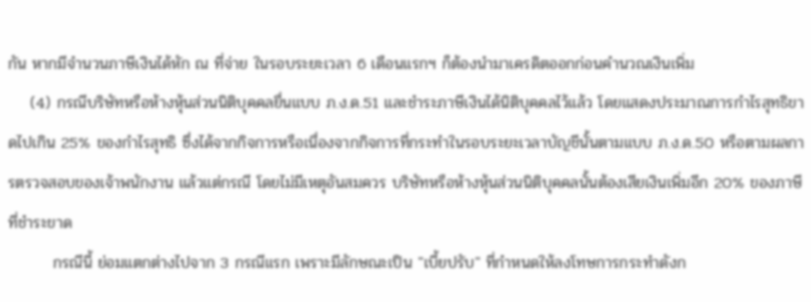กัน หากมีจำนวนภาษีเงินได้หัก ณ ที่จ่าย ในรอบระยะเวลา 6 เดือนแรกฯ ก็ต้องนำมาเครดิตออกก่อนคำนวณเงินเพิ่ม
    (4) กรณีบริษัทหรือห้างหุ้นส่วนนิติบุคคลยื่นแบบ ภ.ง.ด.51 และชำระภาษีเงินได้นิติบุคคลไว้แล้ว โดยแสดงประมาณการกำไรสุทธิขาดไปเกิน 25% ของกำไรสุทธิ ซึ่งได้จากกิจการหรือเนื่องจากกิจการที่กระทำในรอบระยะเวลาบัญชีนั้นตามแบบ ภ.ง.ด.50 หรือตามผลการตรวจสอบของเจ้าพนักงาน แล้วแต่กรณี โดยไม่มีเหตุอันสมควร บริษัทหรือห้างหุ้นส่วนนิติบุคคลนั้นต้องเสียเงินเพิ่มอีก 20% ของภาษีที่ชำระขาด
        กรณีนี้ ย่อมแตกต่างไปจาก 3 กรณีแรก เพราะมีลักษณะเป็น "เบี้ยปรับ" ที่กำหนดให้ลงโทษการกระทำดังก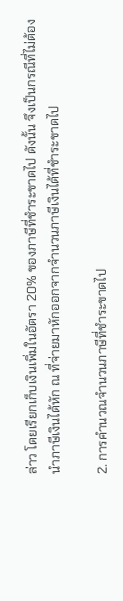ล่าว โดยเรียกเก็บเงินเพิ่มในอัตรา 20% ของภาษีที่ชำระขาดไป ดังนั้น จึงเป็นกรณีที่ไม่ต้องนำภาษีเงินได้หัก ณ ที่จ่ายมาหักออกจากจำนวนภาษีเงินได้ที่ชำระขาดไป

2. การคำนวณจำนวนภาษีที่ชำระขาดไป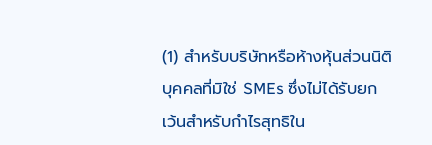(1) สำหรับบริษัทหรือห้างหุ้นส่วนนิติบุคคลที่มิใช่ SMEs ซึ่งไม่ได้รับยกเว้นสำหรับกำไรสุทธิใน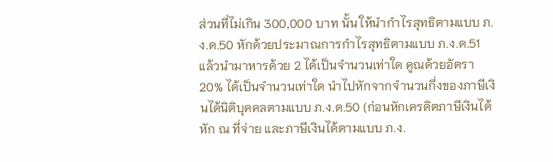ส่วนที่ไม่เกิน 300,000 บาท นั้น ให้นำกำไรสุทธิตามแบบ ภ.ง.ด.50 หักด้วยประมาณการกำไรสุทธิตามแบบ ภ.ง.ด.51 แล้วนำมาหารด้วย 2 ได้เป็นจำนวนเท่าใด คูณด้วยอัตรา 20% ได้เป็นจำนวนเท่าใด นำไปหักจากจำนวนกึ่งของภาษีเงินได้นิติบุคคลตามแบบ ภ.ง.ด.50 (ก่อนหักเครดิตภาษีเงินได้หัก ณ ที่จ่าย และภาษีเงินได้ตามแบบ ภ.ง.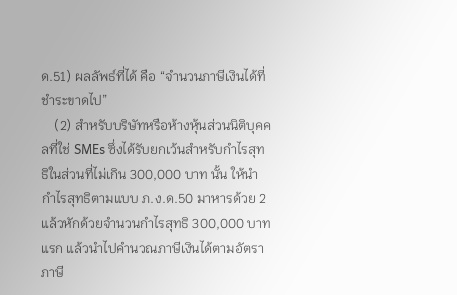ด.51) ผลลัพธ์ที่ได้ คือ “จำนวนภาษีเงินได้ที่ชำระขาดไป”
    (2) สำหรับบริษัทหรือห้างหุ้นส่วนนิติบุคคลที่ใช่ SMEs ซึ่งได้รับยกเว้นสำหรับกำไรสุทธิในส่วนที่ไม่เกิน 300,000 บาท นั้น ให้นำกำไรสุทธิตามแบบ ภ.ง.ด.50 มาหารด้วย 2 แล้วหักด้วยจำนวนกำไรสุทธิ 300,000 บาทแรก แล้วนำไปคำนวณภาษีเงินได้ตามอัตราภาษี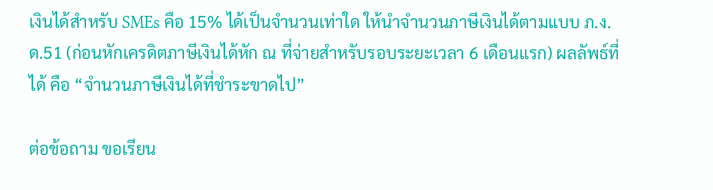เงินได้สำหรับ SMEs คือ 15% ได้เป็นจำนวนเท่าใด ให้นำจำนวนภาษีเงินได้ตามแบบ ภ.ง.ด.51 (ก่อนหักเครดิตภาษีเงินได้หัก ณ ที่จ่ายสำหรับรอบระยะเวลา 6 เดือนแรก) ผลลัพธ์ที่ได้ คือ “จำนวนภาษีเงินได้ที่ชำระขาดไป”

ต่อข้อถาม ขอเรียน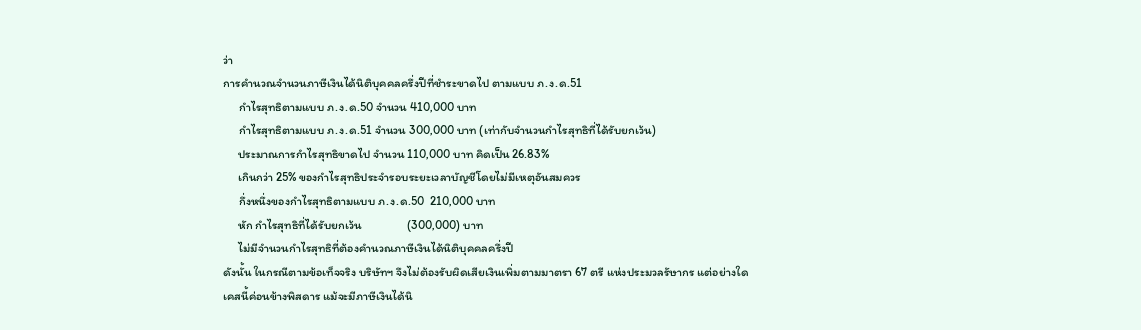ว่า
การคำนวณจำนวนภาษีเงินได้นิติบุคคลครึ่งปีที่ชำระขาดไป ตามแบบ ภ.ง.ด.51
     กำไรสุทธิตามแบบ ภ.ง.ด.50 จำนวน 410,000 บาท
     กำไรสุทธิตามแบบ ภ.ง.ด.51 จำนวน 300,000 บาท (เท่ากับจำนวนกำไรสุทธิที่ได้รับยกเว้น)
     ประมาณการกำไรสุทธิขาดไป จำนวน 110,000 บาท คิดเป็น 26.83%
     เกินกว่า 25% ของกำไรสุทธิประจำรอบระยะเวลาบัญชีโดยไม่มีเหตุอันสมควร
     กึ่งหนึ่งของกำไรสุทธิตามแบบ ภ.ง.ด.50  210,000 บาท
     หัก กำไรสุทธิที่ได้รับยกเว้น                 (300,000) บาท
     ไม่มีจำนวนกำไรสุทธิที่ต้องคำนวณภาษีเงินได้นิติบุคคลครึ่งปี
ดังนั้น ในกรณีตามข้อเท็จจริง บริษัทฯ จึงไม่ต้องรับผิดเสียเงินเพิ่มตามมาตรา 67 ตรี แห่งประมวลรัษากร แต่อย่างใด
เคสนี้ค่อนข้างพิสดาร แม้จะมีภาษีเงินได้นิ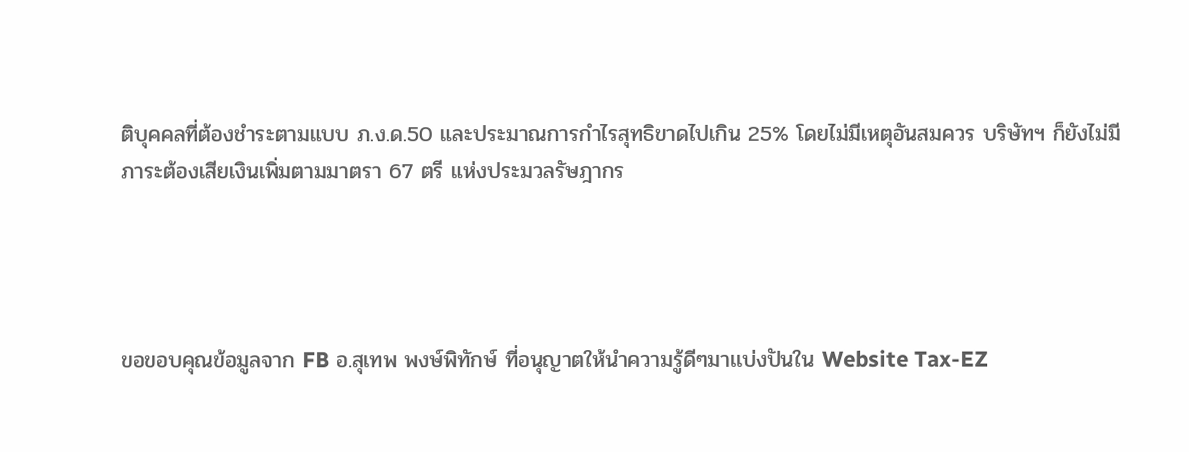ติบุคคลที่ต้องชำระตามแบบ ภ.ง.ด.50 และประมาณการกำไรสุทธิขาดไปเกิน 25% โดยไม่มีเหตุอันสมควร บริษัทฯ ก็ยังไม่มีภาระต้องเสียเงินเพิ่มตามมาตรา 67 ตรี แห่งประมวลรัษฎากร




ขอขอบคุณข้อมูลจาก FB อ.สุเทพ พงษ์พิทักษ์ ที่อนุญาตให้นำความรู้ดีๆมาเเบ่งปันใน Website Tax-EZ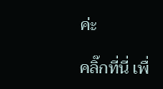ค่ะ

คลิ๊กที่นี่ เพื่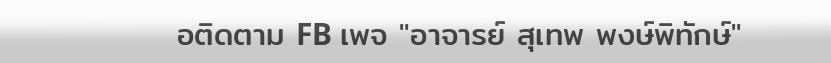อติดตาม FB เพจ "อาจารย์ สุเทพ พงษ์พิทักษ์"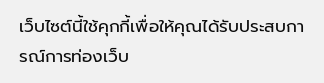เว็บไซต์นี้ใช้คุกกี้เพื่อให้คุณได้รับประสบการณ์การท่องเว็บ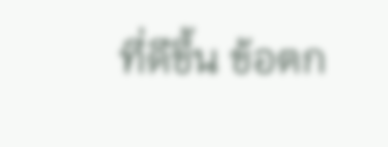ที่ดีขึ้น ข้อตก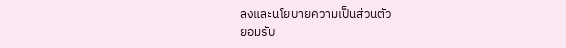ลงและนโยบายความเป็นส่วนตัว
ยอมรับ